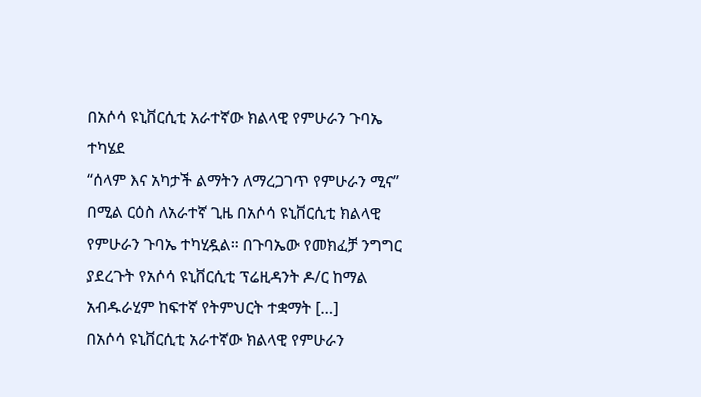በአሶሳ ዩኒቨርሲቲ አራተኛው ክልላዊ የምሁራን ጉባኤ ተካሄደ
“ሰላም እና አካታች ልማትን ለማረጋገጥ የምሁራን ሚና” በሚል ርዕስ ለአራተኛ ጊዜ በአሶሳ ዩኒቨርሲቲ ክልላዊ የምሁራን ጉባኤ ተካሂዷል። በጉባኤው የመክፈቻ ንግግር ያደረጉት የአሶሳ ዩኒቨርሲቲ ፕሬዚዳንት ዶ/ር ከማል አብዱራሂም ከፍተኛ የትምህርት ተቋማት […]
በአሶሳ ዩኒቨርሲቲ አራተኛው ክልላዊ የምሁራን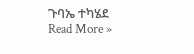ጉባኤ ተካሄደ Read More »